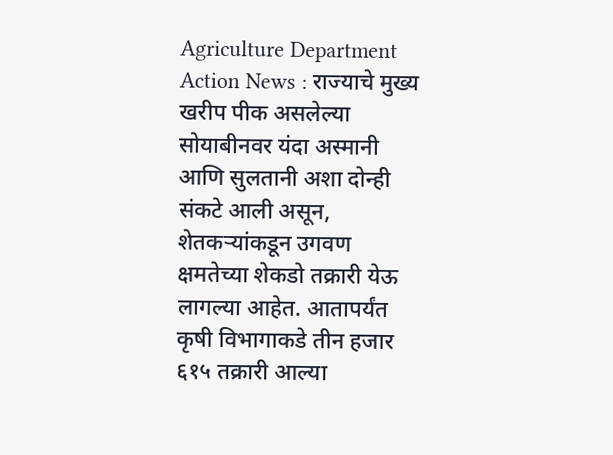Agriculture Department Action News : राज्याचे मुख्य खरीप पीक असलेल्या सोयाबीनवर यंदा अस्मानी आणि सुलतानी अशा दोन्ही संकटे आली असून, शेतकऱ्यांकडून उगवण क्षमतेच्या शेकडो तक्रारी येऊ लागल्या आहेत. आतापर्यंत कृषी विभागाकडे तीन हजार ६१५ तक्रारी आल्या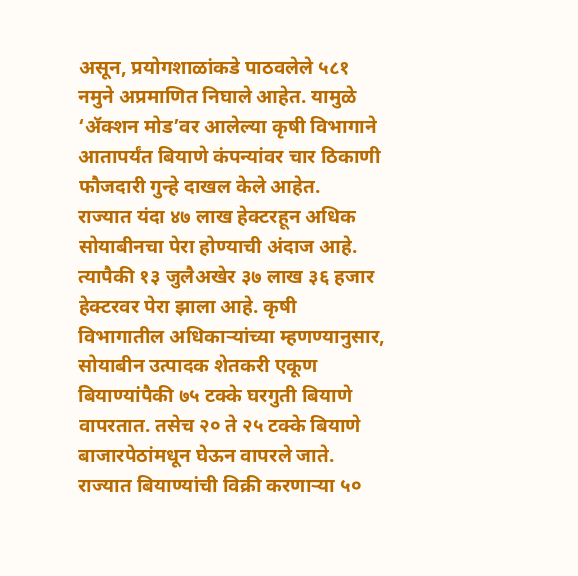असून, प्रयोगशाळांकडे पाठवलेले ५८१ नमुने अप्रमाणित निघाले आहेत. यामुळे ‘ॲक्शन मोड’वर आलेल्या कृषी विभागाने आतापर्यंत बियाणे कंपन्यांवर चार ठिकाणी फौजदारी गुन्हे दाखल केले आहेत.
राज्यात यंदा ४७ लाख हेक्टरहून अधिक सोयाबीनचा पेरा होण्याची अंदाज आहे. त्यापैकी १३ जुलैअखेर ३७ लाख ३६ हजार हेक्टरवर पेरा झाला आहे. कृषी विभागातील अधिकाऱ्यांच्या म्हणण्यानुसार, सोयाबीन उत्पादक शेतकरी एकूण बियाण्यांपैकी ७५ टक्के घरगुती बियाणे वापरतात. तसेच २० ते २५ टक्के बियाणे बाजारपेठांमधून घेऊन वापरले जाते. राज्यात बियाण्यांची विक्री करणाऱ्या ५०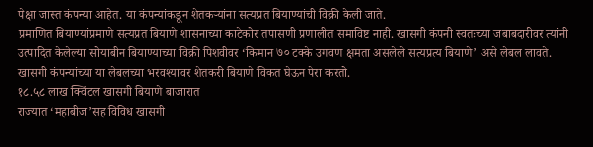पेक्षा जास्त कंपन्या आहेत. या कंपन्यांकडून शेतकऱ्यांना सत्यप्रत बियाण्यांची विक्री केली जाते.
प्रमाणित बियाण्यांप्रमाणे सत्यप्रत बियाणे शासनाच्या काटेकोर तपासणी प्रणालीत समाविष्ट नाही. खासगी कंपनी स्वतःच्या जबाबदारीवर त्यांनी उत्पादित केलेल्या सोयाबीन बियाण्याच्या विक्री पिशवीवर ‘किमान ७० टक्के उगवण क्षमता असलेले सत्यप्रत्य बियाणे’ असे लेबल लावते. खासगी कंपन्यांच्या या लेबलच्या भरवश्यावर शेतकरी बियाणे विकत घेऊन पेरा करतो.
१८.५८ लाख क्विंटल खासगी बियाणे बाजारात
राज्यात ‘महाबीज’सह विविध खासगी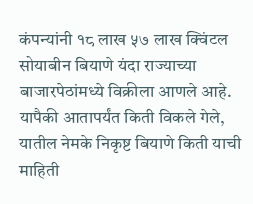कंपन्यांनी १८ लाख ५७ लाख क्विंटल सोयाबीन बियाणे यंदा राज्याच्या बाजारपेठांमध्ये विक्रीला आणले आहे. यापैकी आतापर्यंत किती विकले गेले, यातील नेमके निकृष्ट बियाणे किती याची माहिती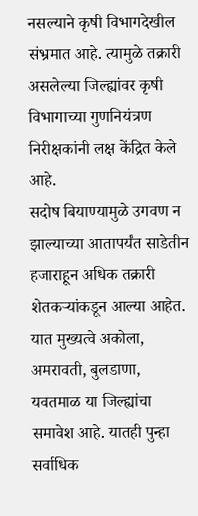नसल्याने कृषी विभागदेखील संभ्रमात आहे. त्यामुळे तक्रारी असलेल्या जिल्ह्यांवर कृषी विभागाच्या गुणनियंत्रण निरीक्षकांनी लक्ष केंद्रित केले आहे.
सदोष बियाण्यामुळे उगवण न झाल्याच्या आतापर्यंत साडेतीन हजाराहून अधिक तक्रारी शेतकऱ्यांकडून आल्या आहेत. यात मुख्यत्वे अकोला, अमरावती, बुलडाणा, यवतमाळ या जिल्ह्यांचा समावेश आहे. यातही पुन्हा सर्वाधिक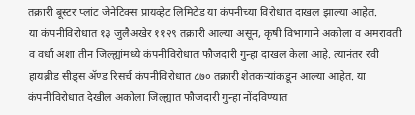तक्रारी बूस्टर प्लांट जेनेटिक्स प्रायव्हेट लिमिटेड या कंपनीच्या विरोधात दाखल झाल्या आहेत.
या कंपनीविरोधात १३ जुलैअखेर ११२९ तक्रारी आल्या असून, कृषी विभागाने अकोला व अमरावती व वर्धा अशा तीन जिल्ह्यांमध्ये कंपनीविरोधात फौजदारी गुन्हा दाखल केला आहे. त्यानंतर रवी हायब्रीड सीड्स ॲण्ड रिसर्च कंपनीविरोधात ८७० तक्रारी शेतकऱ्यांकडून आल्या आहेत. या कंपनीविरोधात देखील अकोला जिल्ह्यात फौजदारी गुन्हा नोंदविण्यात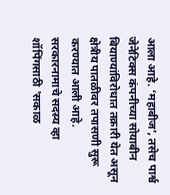आला आहे. ‘महाबीज’, तसेच पार्श्व जेनेटिक्स कंपनीच्या सोयाबीन बियाण्यांविरोधात तक्रारी येत असून क्षेत्रीय पातळीवर तपासणी सुरू करण्यात आली आहे.
सरकारनामाचे सदस्य व्हा
शॉपिंगसाठी 'सकाळ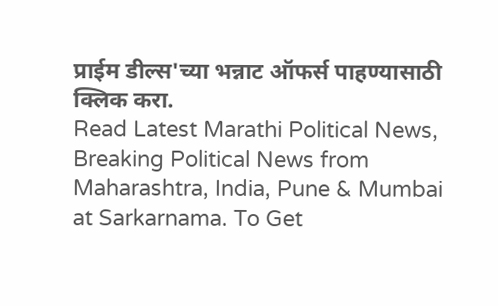प्राईम डील्स'च्या भन्नाट ऑफर्स पाहण्यासाठी क्लिक करा.
Read Latest Marathi Political News, Breaking Political News from Maharashtra, India, Pune & Mumbai at Sarkarnama. To Get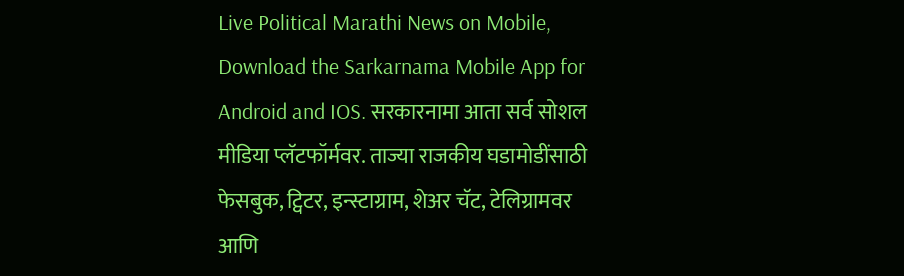Live Political Marathi News on Mobile, Download the Sarkarnama Mobile App for Android and IOS. सरकारनामा आता सर्व सोशल मीडिया प्लॅटफॉर्मवर. ताज्या राजकीय घडामोडींसाठी फेसबुक, ट्विटर, इन्स्टाग्राम, शेअर चॅट, टेलिग्रामवर आणि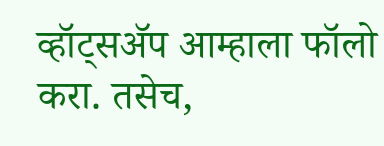व्हॉट्सॲप आम्हाला फॉलो करा. तसेच,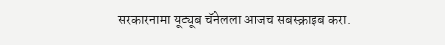सरकारनामा यूट्यूब चॅनेलला आजच सबस्क्राइब करा.